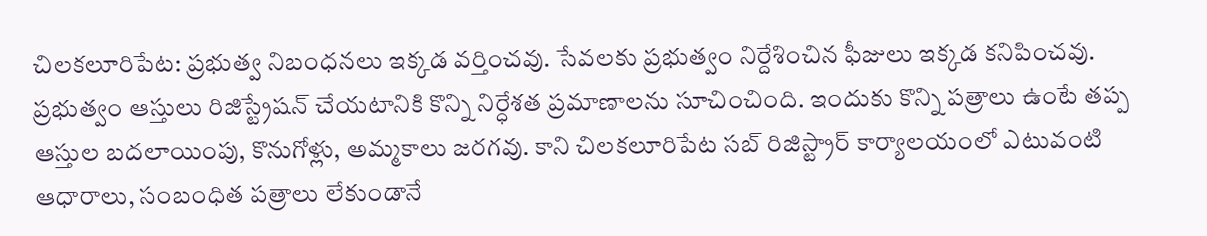చిలకలూరిపేట: ప్రభుత్వ నిబంధనలు ఇక్కడ వర్తించవు. సేవలకు ప్రభుత్వం నిర్దేశించిన ఫీజులు ఇక్కడ కనిపించవు. ప్రభుత్వం ఆస్తులు రిజిస్ట్రేషన్ చేయటానికి కొన్ని నిర్ధేశత ప్రమాణాలను సూచించింది. ఇందుకు కొన్ని పత్రాలు ఉంటే తప్ప ఆస్తుల బదలాయింపు, కొనుగోళ్లు, అమ్మకాలు జరగవు. కాని చిలకలూరిపేట సబ్ రిజిస్ట్రార్ కార్యాలయంలో ఎటువంటి ఆధారాలు, సంబంధిత పత్రాలు లేకుండానే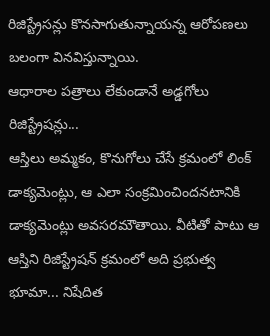రిజిస్ట్రేసన్లు కొనసాగుతున్నాయన్న ఆరోపణలు బలంగా వినవిస్తున్నాయి.
ఆధారాల పత్రాలు లేకుండానే అడ్డగోలు రిజిస్ట్రేషన్లు...
ఆస్తిలు అమ్మకం, కొనుగోలు చేసే క్రమంలో లింక్ డాక్యమెంట్లు, ఆ ఎలా సంక్రమించిందనటానికి డాక్యమెంట్లు అవసరమౌతాయి. వీటితో పాటు ఆ ఆస్తిని రిజిస్ట్రేషన్ క్రమంలో అది ప్రభుత్వ భూమా... నిషేదిత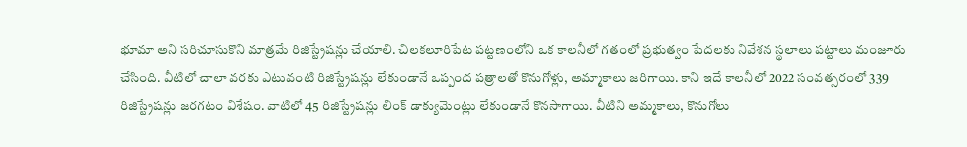భూమా అని సరిచూసుకొని మాత్రమే రిజిస్ట్రేషన్లు చేయాలి. చిలకలూరిపేట పట్టణంలోని ఒక కాలనీలో గతంలో ప్రభుత్వం పేదలకు నివేశన స్థలాలు పట్టాలు మంజూరు
చేసింది. వీటిలో చాలా వరకు ఎటువంటి రిజిస్ట్రేషన్లు లేకుండానే ఒప్పంద పత్రాలతో కొనుగోళ్లు, అమ్మాకాలు జరిగాయి. కాని ఇదే కాలనీలో 2022 సంవత్సరంలో 339 రిజిస్ట్రేషన్లు జరగటం విశేషం. వాటిలో 45 రిజిస్ట్రేషన్లు లింక్ డాక్యుమెంట్లు లేకుండానే కొనసాగాయి. వీటిని అమ్మకాలు, కొనుగోలు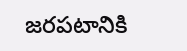జరపటానికి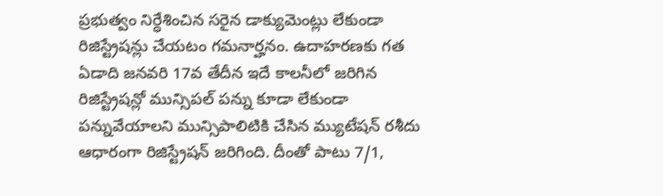ప్రభుత్వం నిర్ధేశించిన సరైన డాక్యుమెంట్లు లేకుండా రిజిస్ట్రేషన్లు చేయటం గమనార్హనం. ఉదాహరణకు గత ఏడాది జనవరి 17వ తేదీన ఇదే కాలనీలో జరిగిన రిజిస్ట్రేషన్లో మున్సిపల్ పన్ను కూడా లేకుండా పన్నువేయాలని మున్సిపాలిటికి చేసిన మ్యుటేషన్ రశీదు ఆధారంగా రిజిస్ట్రేషన్ జరిగింది. దీంతో పాటు 7/1,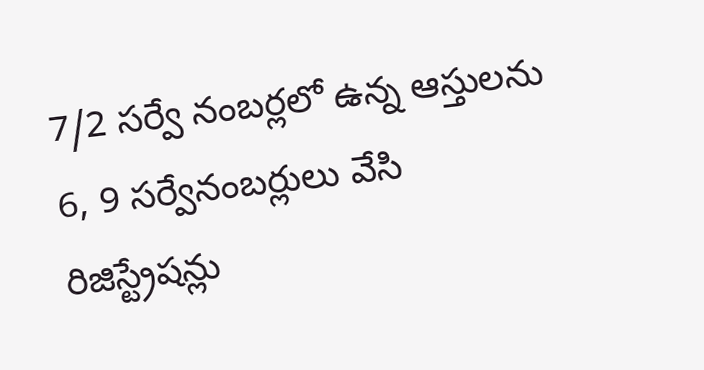7/2 సర్వే నంబర్లలో ఉన్న ఆస్తులను 6, 9 సర్వేనంబర్లులు వేసి రిజిస్ట్రేషన్లు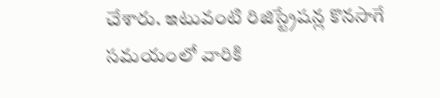చేశారు. ఇటువంటి రిజిస్ట్రేషన్ల కొనసాగే సమయంలో వారికి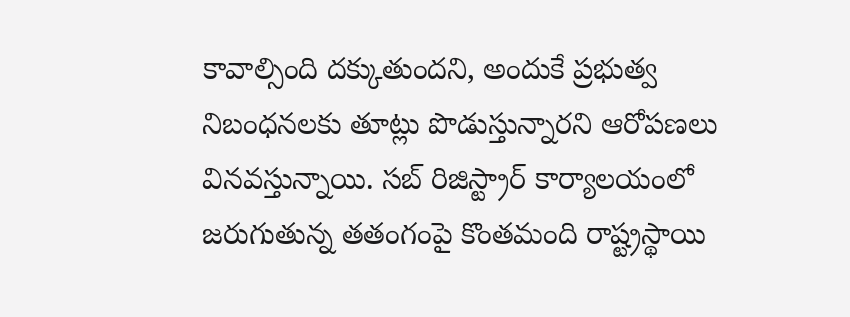కావాల్సింది దక్కుతుందని, అందుకే ప్రభుత్వ నిబంధనలకు తూట్లు పొడుస్తున్నారని ఆరోపణలు వినవస్తున్నాయి. సబ్ రిజిస్ట్రార్ కార్యాలయంలో జరుగుతున్న తతంగంపై కొంతమంది రాష్ట్రస్థాయి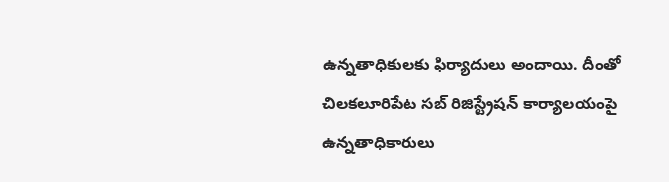ఉన్నతాధికులకు ఫిర్యాదులు అందాయి. దీంతో చిలకలూరిపేట సబ్ రిజిస్ట్రేషన్ కార్యాలయంపై ఉన్నతాధికారులు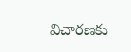విచారణకు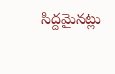సిద్దమైనట్లు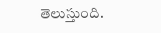తెలుస్తుంది.